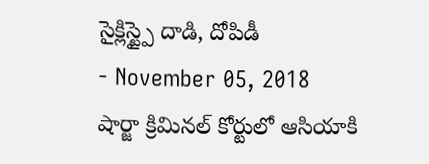సైక్లిస్ట్పై దాడి, దోపిడీ
- November 05, 2018
షార్జా క్రిమినల్ కోర్టులో ఆసియాకి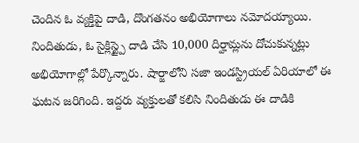చెందిన ఓ వ్యక్తిపై దాడి, దొంగతనం అభియోగాలు నమోదయ్యాయి. నిందితుడు, ఓ సైక్లిస్ట్పై దాడి చేసి 10,000 దిర్హామ్లను దోచుకున్నట్లు అభియోగాల్లో పేర్కొన్నారు. షార్జాలోని సజా ఇండస్ట్రియల్ ఏరియాలో ఈ ఘటన జరిగింది. ఇద్దరు వ్యక్తులతో కలిసి నిందితుడు ఈ దాడికి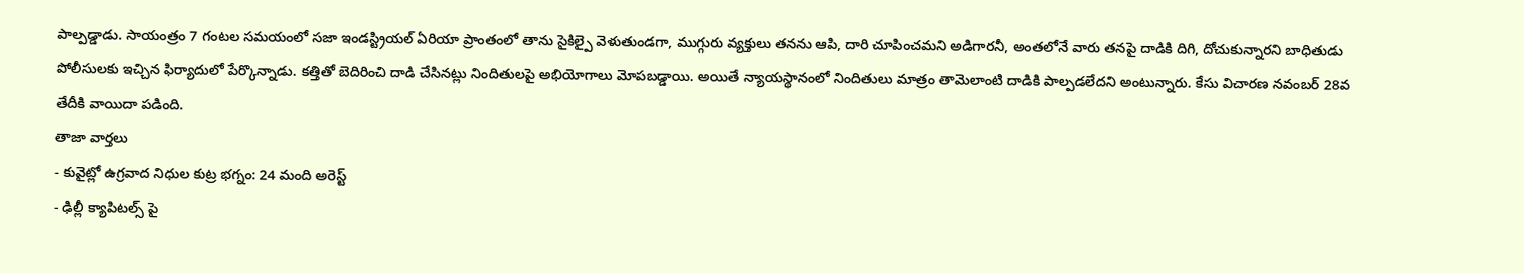పాల్పడ్డాడు. సాయంత్రం 7 గంటల సమయంలో సజా ఇండస్ట్రియల్ ఏరియా ప్రాంతంలో తాను సైకిల్పై వెళుతుండగా, ముగ్గురు వ్యక్తులు తనను ఆపి, దారి చూపించమని అడిగారనీ, అంతలోనే వారు తనపై దాడికి దిగి, దోచుకున్నారని బాధితుడు పోలీసులకు ఇచ్చిన ఫిర్యాదులో పేర్కొన్నాడు. కత్తితో బెదిరించి దాడి చేసినట్లు నిందితులపై అభియోగాలు మోపబడ్డాయి. అయితే న్యాయస్థానంలో నిందితులు మాత్రం తామెలాంటి దాడికి పాల్పడలేదని అంటున్నారు. కేసు విచారణ నవంబర్ 28వ తేదీకి వాయిదా పడింది.
తాజా వార్తలు
- కువైట్లో ఉగ్రవాద నిధుల కుట్ర భగ్నం: 24 మంది అరెస్ట్
- ఢిల్లీ క్యాపిటల్స్ పై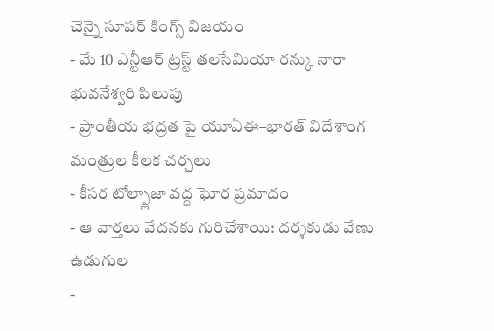చెన్నై సూపర్ కింగ్స్ విజయం
- మే 10 ఎన్టీఆర్ ట్రస్ట్ తలసేమియా రన్కు నారా భువనేశ్వరి పిలుపు
- ప్రాంతీయ భద్రత పై యూఏఈ–భారత్ విదేశాంగ మంత్రుల కీలక చర్చలు
- కీసర టోల్ప్లాజా వద్ద ఘోర ప్రమాదం
- ఆ వార్తలు వేదనకు గురిచేశాయి: దర్శకుడు వేణు ఉడుగుల
-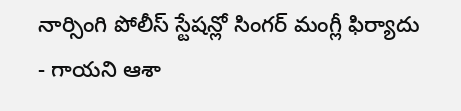నార్సింగి పోలీస్ స్టేషన్లో సింగర్ మంగ్లీ ఫిర్యాదు
- గాయని ఆశా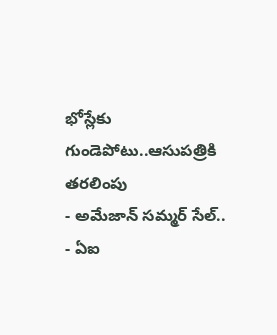భోస్లేకు గుండెపోటు..ఆసుపత్రికి తరలింపు
- అమేజాన్ సమ్మర్ సేల్..
- ఏఐ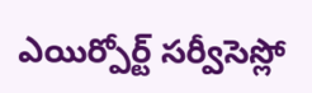ఎయిర్పోర్ట్ సర్వీసెస్లో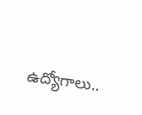ఉద్యోగాలు..